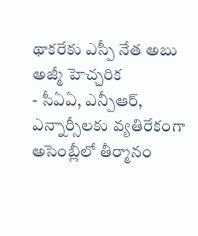థాకరేకు ఎస్పీ నేత అబు అజ్మీ హెచ్చరిక
- సీఏఏ, ఎన్పీఆర్, ఎన్నార్సీలకు వ్యతిరేకంగా అసెంబ్లీలో తీర్మానం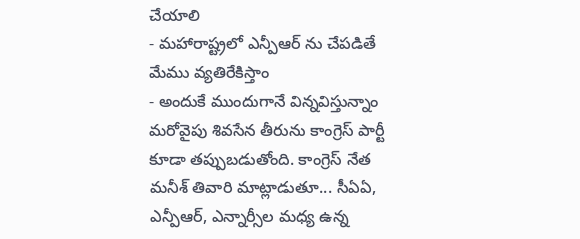చేయాలి
- మహారాష్ట్రలో ఎన్పీఆర్ ను చేపడితే మేము వ్యతిరేకిస్తాం
- అందుకే ముందుగానే విన్నవిస్తున్నాం
మరోవైపు శివసేన తీరును కాంగ్రెస్ పార్టీ కూడా తప్పుబడుతోంది. కాంగ్రెస్ నేత మనీశ్ తివారి మాట్లాడుతూ... సీఏఏ, ఎన్పీఆర్, ఎన్నార్సీల మధ్య ఉన్న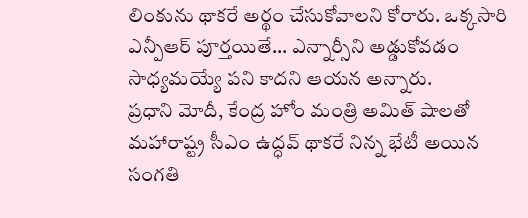లింకును థాకరే అర్థం చేసుకోవాలని కోరారు. ఒక్కసారి ఎన్పీఆర్ పూర్తయితే... ఎన్నార్సీని అడ్డుకోవడం సాధ్యమయ్యే పని కాదని ఆయన అన్నారు.
ప్రధాని మోదీ, కేంద్ర హోం మంత్రి అమిత్ షాలతో మహారాష్ట్ర సీఎం ఉద్ధవ్ థాకరే నిన్న భేటీ అయిన సంగతి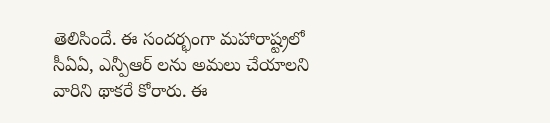తెలిసిందే. ఈ సందర్భంగా మహారాష్ట్రలో సీఏఏ, ఎన్పీఆర్ లను అమలు చేయాలని వారిని థాకరే కోరారు. ఈ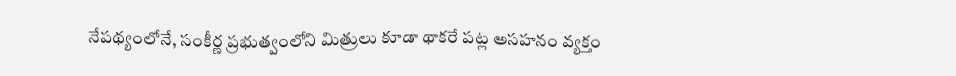నేపథ్యంలోనే, సంకీర్ణ ప్రభుత్వంలోని మిత్రులు కూడా థాకరే పట్ల అసహనం వ్యక్తం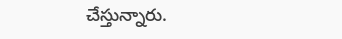చేస్తున్నారు.